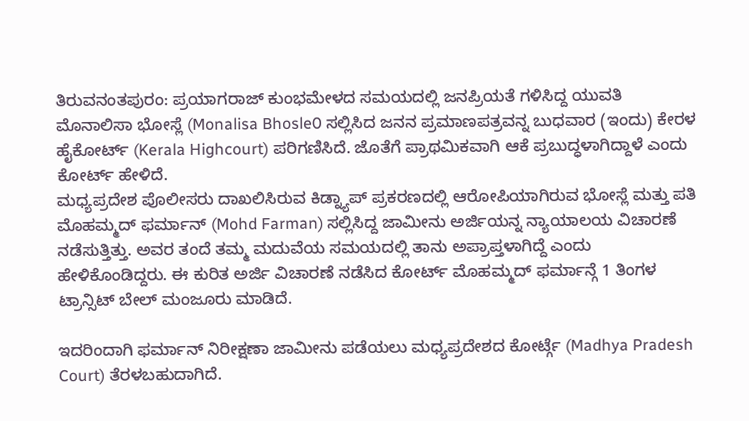ತಿರುವನಂತಪುರಂ: ಪ್ರಯಾಗರಾಜ್ ಕುಂಭಮೇಳದ ಸಮಯದಲ್ಲಿ ಜನಪ್ರಿಯತೆ ಗಳಿಸಿದ್ದ ಯುವತಿ ಮೊನಾಲಿಸಾ ಭೋಸ್ಲೆ (Monalisa Bhosle0 ಸಲ್ಲಿಸಿದ ಜನನ ಪ್ರಮಾಣಪತ್ರವನ್ನ ಬುಧವಾರ (ಇಂದು) ಕೇರಳ ಹೈಕೋರ್ಟ್ (Kerala Highcourt) ಪರಿಗಣಿಸಿದೆ. ಜೊತೆಗೆ ಪ್ರಾಥಮಿಕವಾಗಿ ಆಕೆ ಪ್ರಬುದ್ಧಳಾಗಿದ್ದಾಳೆ ಎಂದು ಕೋರ್ಟ್ ಹೇಳಿದೆ.
ಮಧ್ಯಪ್ರದೇಶ ಪೊಲೀಸರು ದಾಖಲಿಸಿರುವ ಕಿಡ್ನ್ಯಾಪ್ ಪ್ರಕರಣದಲ್ಲಿ ಆರೋಪಿಯಾಗಿರುವ ಭೋಸ್ಲೆ ಮತ್ತು ಪತಿ ಮೊಹಮ್ಮದ್ ಫರ್ಮಾನ್ (Mohd Farman) ಸಲ್ಲಿಸಿದ್ದ ಜಾಮೀನು ಅರ್ಜಿಯನ್ನ ನ್ಯಾಯಾಲಯ ವಿಚಾರಣೆ ನಡೆಸುತ್ತಿತ್ತು. ಅವರ ತಂದೆ ತಮ್ಮ ಮದುವೆಯ ಸಮಯದಲ್ಲಿ ತಾನು ಅಪ್ರಾಪ್ತಳಾಗಿದ್ದೆ ಎಂದು ಹೇಳಿಕೊಂಡಿದ್ದರು. ಈ ಕುರಿತ ಅರ್ಜಿ ವಿಚಾರಣೆ ನಡೆಸಿದ ಕೋರ್ಟ್ ಮೊಹಮ್ಮದ್ ಫರ್ಮಾನ್ಗೆ 1 ತಿಂಗಳ ಟ್ರಾನ್ಸಿಟ್ ಬೇಲ್ ಮಂಜೂರು ಮಾಡಿದೆ.

ಇದರಿಂದಾಗಿ ಫರ್ಮಾನ್ ನಿರೀಕ್ಷಣಾ ಜಾಮೀನು ಪಡೆಯಲು ಮಧ್ಯಪ್ರದೇಶದ ಕೋರ್ಟ್ಗೆ (Madhya Pradesh Court) ತೆರಳಬಹುದಾಗಿದೆ.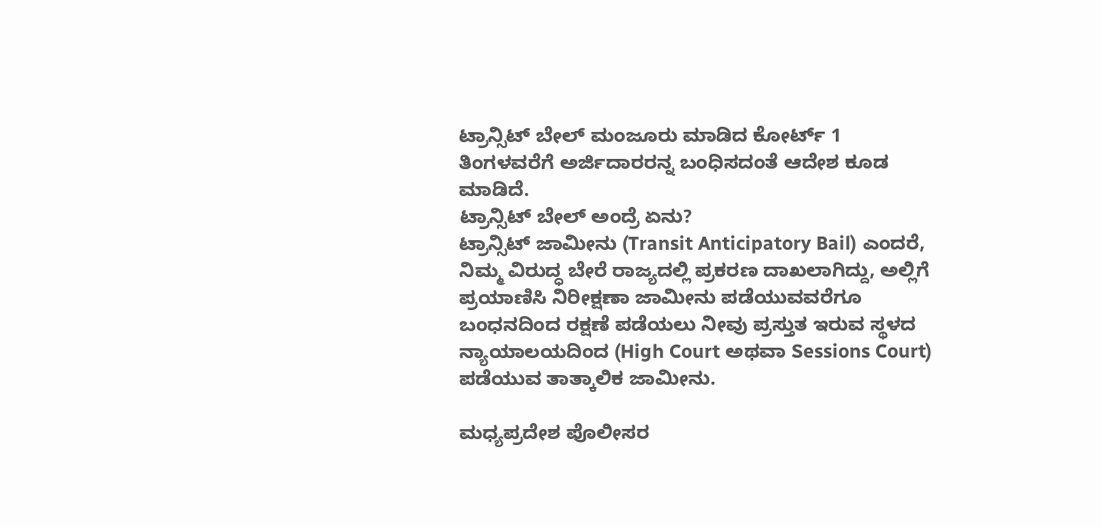ಟ್ರಾನ್ಸಿಟ್ ಬೇಲ್ ಮಂಜೂರು ಮಾಡಿದ ಕೋರ್ಟ್ 1 ತಿಂಗಳವರೆಗೆ ಅರ್ಜಿದಾರರನ್ನ ಬಂಧಿಸದಂತೆ ಆದೇಶ ಕೂಡ ಮಾಡಿದೆ.
ಟ್ರಾನ್ಸಿಟ್ ಬೇಲ್ ಅಂದ್ರೆ ಏನು?
ಟ್ರಾನ್ಸಿಟ್ ಜಾಮೀನು (Transit Anticipatory Bail) ಎಂದರೆ, ನಿಮ್ಮ ವಿರುದ್ಧ ಬೇರೆ ರಾಜ್ಯದಲ್ಲಿ ಪ್ರಕರಣ ದಾಖಲಾಗಿದ್ದು, ಅಲ್ಲಿಗೆ ಪ್ರಯಾಣಿಸಿ ನಿರೀಕ್ಷಣಾ ಜಾಮೀನು ಪಡೆಯುವವರೆಗೂ ಬಂಧನದಿಂದ ರಕ್ಷಣೆ ಪಡೆಯಲು ನೀವು ಪ್ರಸ್ತುತ ಇರುವ ಸ್ಥಳದ ನ್ಯಾಯಾಲಯದಿಂದ (High Court ಅಥವಾ Sessions Court) ಪಡೆಯುವ ತಾತ್ಕಾಲಿಕ ಜಾಮೀನು.

ಮಧ್ಯಪ್ರದೇಶ ಪೊಲೀಸರ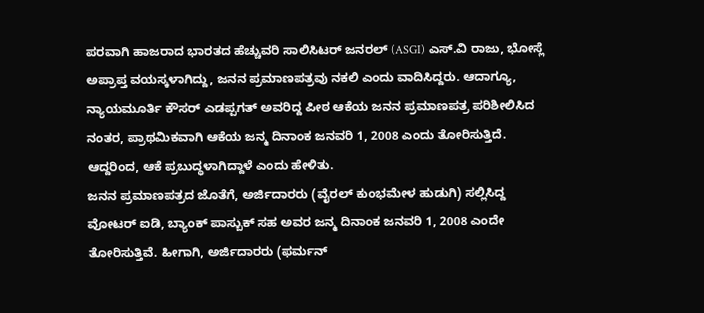ಪರವಾಗಿ ಹಾಜರಾದ ಭಾರತದ ಹೆಚ್ಚುವರಿ ಸಾಲಿಸಿಟರ್ ಜನರಲ್ (ASGI) ಎಸ್.ವಿ ರಾಜು, ಭೋಸ್ಲೆ ಅಪ್ರಾಪ್ತ ವಯಸ್ಕಳಾಗಿದ್ದು, ಜನನ ಪ್ರಮಾಣಪತ್ರವು ನಕಲಿ ಎಂದು ವಾದಿಸಿದ್ದರು. ಆದಾಗ್ಯೂ, ನ್ಯಾಯಮೂರ್ತಿ ಕೌಸರ್ ಎಡಪ್ಪಗತ್ ಅವರಿದ್ದ ಪೀಠ ಆಕೆಯ ಜನನ ಪ್ರಮಾಣಪತ್ರ ಪರಿಶೀಲಿಸಿದ ನಂತರ, ಪ್ರಾಥಮಿಕವಾಗಿ ಆಕೆಯ ಜನ್ಮ ದಿನಾಂಕ ಜನವರಿ 1, 2008 ಎಂದು ತೋರಿಸುತ್ತಿದೆ. ಆದ್ದರಿಂದ, ಆಕೆ ಪ್ರಬುದ್ಧಳಾಗಿದ್ದಾಳೆ ಎಂದು ಹೇಳಿತು.
ಜನನ ಪ್ರಮಾಣಪತ್ರದ ಜೊತೆಗೆ, ಅರ್ಜಿದಾರರು (ವೈರಲ್ ಕುಂಭಮೇಳ ಹುಡುಗಿ) ಸಲ್ಲಿಸಿದ್ದ ವೋಟರ್ ಐಡಿ, ಬ್ಯಾಂಕ್ ಪಾಸ್ಬುಕ್ ಸಹ ಅವರ ಜನ್ಮ ದಿನಾಂಕ ಜನವರಿ 1, 2008 ಎಂದೇ ತೋರಿಸುತ್ತಿವೆ. ಹೀಗಾಗಿ, ಅರ್ಜಿದಾರರು (ಫರ್ಮನ್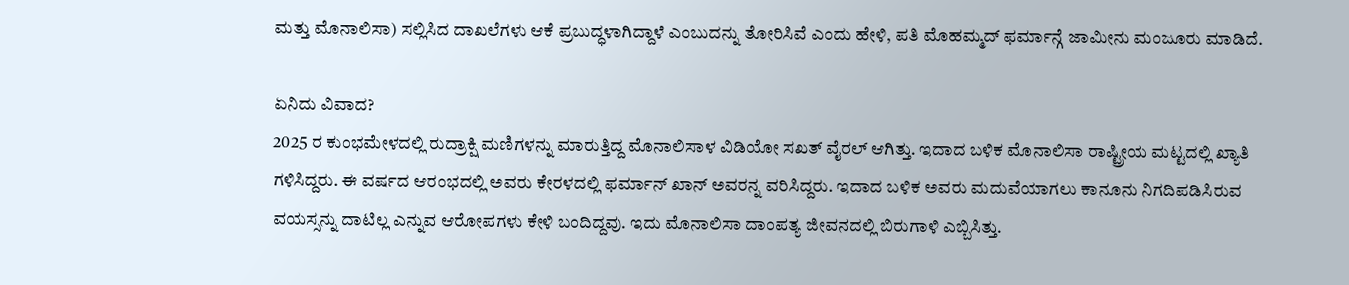ಮತ್ತು ಮೊನಾಲಿಸಾ) ಸಲ್ಲಿಸಿದ ದಾಖಲೆಗಳು ಆಕೆ ಪ್ರಬುದ್ಧಳಾಗಿದ್ದಾಳೆ ಎಂಬುದನ್ನು ತೋರಿಸಿವೆ ಎಂದು ಹೇಳಿ, ಪತಿ ಮೊಹಮ್ಮದ್ ಫರ್ಮಾನ್ಗೆ ಜಾಮೀನು ಮಂಜೂರು ಮಾಡಿದೆ.

ಏನಿದು ವಿವಾದ?
2025 ರ ಕುಂಭಮೇಳದಲ್ಲಿ ರುದ್ರಾಕ್ಷಿ ಮಣಿಗಳನ್ನು ಮಾರುತ್ತಿದ್ದ ಮೊನಾಲಿಸಾಳ ವಿಡಿಯೋ ಸಖತ್ ವೈರಲ್ ಆಗಿತ್ತು. ಇದಾದ ಬಳಿಕ ಮೊನಾಲಿಸಾ ರಾಷ್ಟ್ರೀಯ ಮಟ್ಟದಲ್ಲಿ ಖ್ಯಾತಿ ಗಳಿಸಿದ್ದರು. ಈ ವರ್ಷದ ಆರಂಭದಲ್ಲಿ ಅವರು ಕೇರಳದಲ್ಲಿ ಫರ್ಮಾನ್ ಖಾನ್ ಅವರನ್ನ ವರಿಸಿದ್ದರು. ಇದಾದ ಬಳಿಕ ಅವರು ಮದುವೆಯಾಗಲು ಕಾನೂನು ನಿಗದಿಪಡಿಸಿರುವ ವಯಸ್ಸನ್ನು ದಾಟಿಲ್ಲ ಎನ್ನುವ ಆರೋಪಗಳು ಕೇಳಿ ಬಂದಿದ್ದವು. ಇದು ಮೊನಾಲಿಸಾ ದಾಂಪತ್ಯ ಜೀವನದಲ್ಲಿ ಬಿರುಗಾಳಿ ಎಬ್ಬಿಸಿತ್ತು.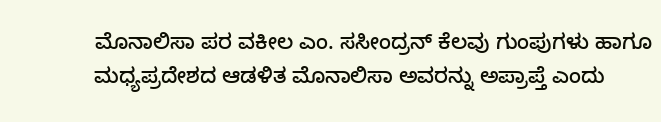ಮೊನಾಲಿಸಾ ಪರ ವಕೀಲ ಎಂ. ಸಸೀಂದ್ರನ್ ಕೆಲವು ಗುಂಪುಗಳು ಹಾಗೂ ಮಧ್ಯಪ್ರದೇಶದ ಆಡಳಿತ ಮೊನಾಲಿಸಾ ಅವರನ್ನು ಅಪ್ರಾಪ್ತೆ ಎಂದು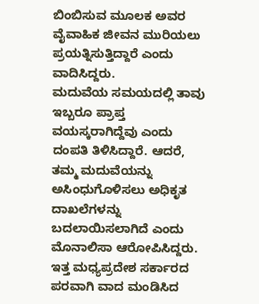ಬಿಂಬಿಸುವ ಮೂಲಕ ಅವರ ವೈವಾಹಿಕ ಜೀವನ ಮುರಿಯಲು ಪ್ರಯತ್ನಿಸುತ್ತಿದ್ದಾರೆ ಎಂದು ವಾದಿಸಿದ್ದರು.
ಮದುವೆಯ ಸಮಯದಲ್ಲಿ ತಾವು ಇಬ್ಬರೂ ಪ್ರಾಪ್ತ ವಯಸ್ಕರಾಗಿದ್ದೆವು ಎಂದು ದಂಪತಿ ತಿಳಿಸಿದ್ದಾರೆ. ಆದರೆ, ತಮ್ಮ ಮದುವೆಯನ್ನು ಅಸಿಂಧುಗೊಳಿಸಲು ಅಧಿಕೃತ ದಾಖಲೆಗಳನ್ನು ಬದಲಾಯಿಸಲಾಗಿದೆ ಎಂದು ಮೊನಾಲಿಸಾ ಆರೋಪಿಸಿದ್ದರು. ಇತ್ತ ಮಧ್ಯಪ್ರದೇಶ ಸರ್ಕಾರದ ಪರವಾಗಿ ವಾದ ಮಂಡಿಸಿದ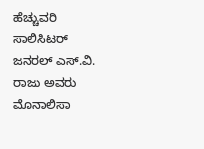ಹೆಚ್ಚುವರಿ ಸಾಲಿಸಿಟರ್ ಜನರಲ್ ಎಸ್.ವಿ. ರಾಜು ಅವರು ಮೊನಾಲಿಸಾ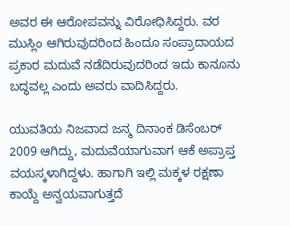ಅವರ ಈ ಆರೋಪವನ್ನು ವಿರೋಧಿಸಿದ್ದರು. ವರ ಮುಸ್ಲಿಂ ಆಗಿರುವುದರಿಂದ ಹಿಂದೂ ಸಂಪ್ರಾದಾಯದ ಪ್ರಕಾರ ಮದುವೆ ನಡೆದಿರುವುದರಿಂದ ಇದು ಕಾನೂನು ಬದ್ಧವಲ್ಲ ಎಂದು ಅವರು ವಾದಿಸಿದ್ದರು.

ಯುವತಿಯ ನಿಜವಾದ ಜನ್ಮ ದಿನಾಂಕ ಡಿಸೆಂಬರ್ 2009 ಆಗಿದ್ದು, ಮದುವೆಯಾಗುವಾಗ ಆಕೆ ಅಪ್ರಾಪ್ತ ವಯಸ್ಕಳಾಗಿದ್ದಳು. ಹಾಗಾಗಿ ಇಲ್ಲಿ ಮಕ್ಕಳ ರಕ್ಷಣಾ ಕಾಯ್ದೆ ಅನ್ವಯವಾಗುತ್ತದೆ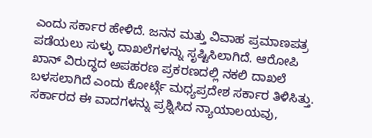ಎಂದು ಸರ್ಕಾರ ಹೇಳಿದೆ. ಜನನ ಮತ್ತು ವಿವಾಹ ಪ್ರಮಾಣಪತ್ರ ಪಡೆಯಲು ಸುಳ್ಳು ದಾಖಲೆಗಳನ್ನು ಸೃಷ್ಟಿಸಿಲಾಗಿದೆ. ಆರೋಪಿ ಖಾನ್ ವಿರುದ್ಧದ ಅಪಹರಣ ಪ್ರಕರಣದಲ್ಲಿ ನಕಲಿ ದಾಖಲೆ ಬಳಸಲಾಗಿದೆ ಎಂದು ಕೋರ್ಟ್ಗೆ ಮಧ್ಯಪ್ರದೇಶ ಸರ್ಕಾರ ತಿಳಿಸಿತ್ತು.
ಸರ್ಕಾರದ ಈ ವಾದಗಳನ್ನು ಪ್ರಶ್ನಿಸಿದ ನ್ಯಾಯಾಲಯವು,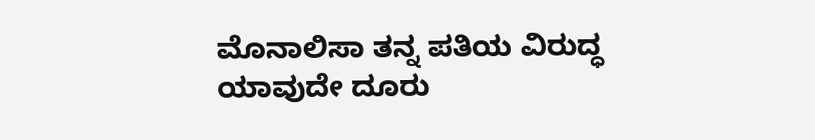ಮೊನಾಲಿಸಾ ತನ್ನ ಪತಿಯ ವಿರುದ್ಧ ಯಾವುದೇ ದೂರು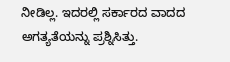ನೀಡಿಲ್ಲ. ಇದರಲ್ಲಿ ಸರ್ಕಾರದ ವಾದದ ಅಗತ್ಯತೆಯನ್ನು ಪ್ರಶ್ನಿಸಿತ್ತು.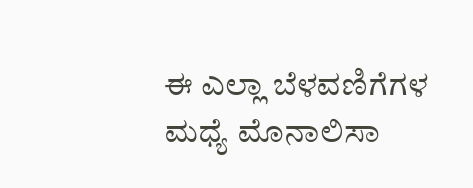ಈ ಎಲ್ಲಾ ಬೆಳವಣಿಗೆಗಳ ಮಧ್ಯೆ ಮೊನಾಲಿಸಾ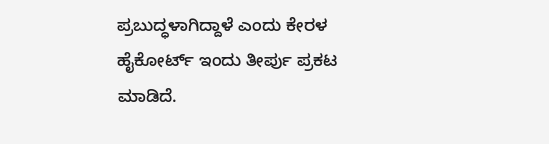ಪ್ರಬುದ್ಧಳಾಗಿದ್ದಾಳೆ ಎಂದು ಕೇರಳ ಹೈಕೋರ್ಟ್ ಇಂದು ತೀರ್ಪು ಪ್ರಕಟ ಮಾಡಿದೆ.